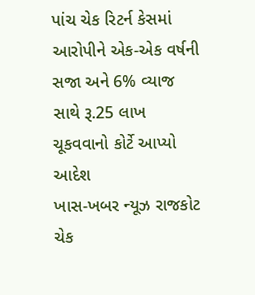પાંચ ચેક રિટર્ન કેસમાં આરોપીને એક-એક વર્ષની સજા અને 6% વ્યાજ સાથે રૂ.25 લાખ ચૂકવવાનો કોર્ટે આપ્યો આદેશ
ખાસ-ખબર ન્યૂઝ રાજકોટ
ચેક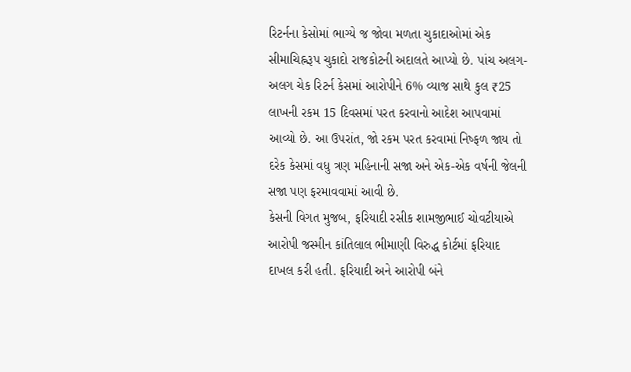રિટર્નના કેસોમાં ભાગ્યે જ જોવા મળતા ચુકાદાઓમાં એક સીમાચિહ્નરૂપ ચુકાદો રાજકોટની અદાલતે આપ્યો છે. પાંચ અલગ-અલગ ચેક રિટર્ન કેસમાં આરોપીને 6% વ્યાજ સાથે કુલ ₹25 લાખની રકમ 15 દિવસમાં પરત કરવાનો આદેશ આપવામાં આવ્યો છે. આ ઉપરાંત, જો રકમ પરત કરવામાં નિષ્ફળ જાય તો દરેક કેસમાં વધુ ત્રણ મહિનાની સજા અને એક-એક વર્ષની જેલની સજા પણ ફરમાવવામાં આવી છે.
કેસની વિગત મુજબ, ફરિયાદી રસીક શામજીભાઈ ચોવટીયાએ આરોપી જસ્મીન કાંતિલાલ ભીમાણી વિરુદ્ધ કોર્ટમાં ફરિયાદ દાખલ કરી હતી. ફરિયાદી અને આરોપી બંને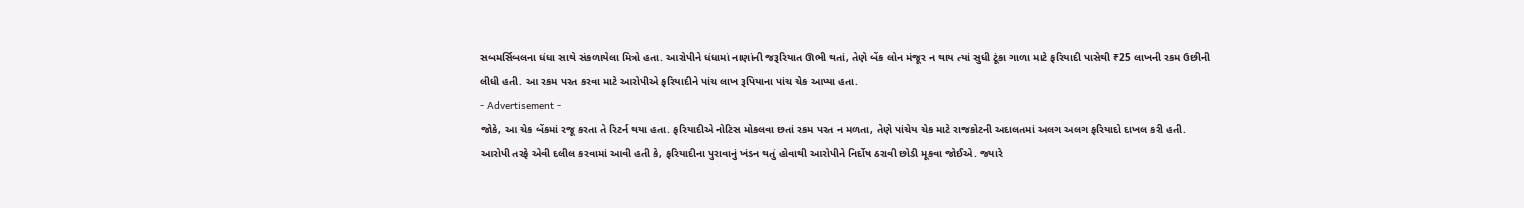સબમર્સિબલના ધંધા સાથે સંકળાયેલા મિત્રો હતા. આરોપીને ધંધામાં નાણાંની જરૂરિયાત ઊભી થતાં, તેણે બેંક લોન મંજૂર ન થાય ત્યાં સુધી ટૂંકા ગાળા માટે ફરિયાદી પાસેથી ₹25 લાખની રકમ ઉછીની લીધી હતી. આ રકમ પરત કરવા માટે આરોપીએ ફરિયાદીને પાંચ લાખ રૂપિયાના પાંચ ચેક આપ્યા હતા.
- Advertisement -
જોકે, આ ચેક બેંકમાં રજૂ કરતા તે રિટર્ન થયા હતા. ફરિયાદીએ નોટિસ મોકલવા છતાં રકમ પરત ન મળતા, તેણે પાંચેય ચેક માટે રાજકોટની અદાલતમાં અલગ અલગ ફરિયાદો દાખલ કરી હતી.
આરોપી તરફે એવી દલીલ કરવામાં આવી હતી કે, ફરિયાદીના પુરાવાનું ખંડન થતું હોવાથી આરોપીને નિર્દોષ ઠરાવી છોડી મૂકવા જોઈએ. જ્યારે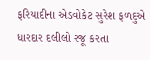ફરિયાદીના એડવોકેટ સુરેશ ફળદુએ ધારદાર દલીલો રજૂ કરતા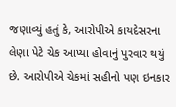જણાવ્યું હતું કે, આરોપીએ કાયદેસરના લેણા પેટે ચેક આપ્યા હોવાનું પુરવાર થયું છે. આરોપીએ ચેકમાં સહીનો પણ ઇનકાર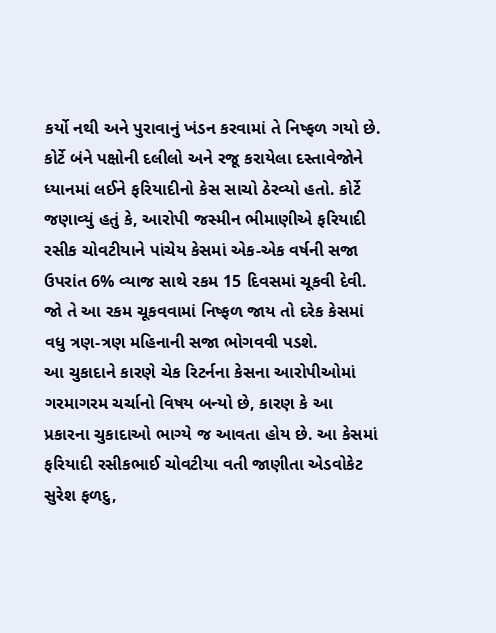કર્યો નથી અને પુરાવાનું ખંડન કરવામાં તે નિષ્ફળ ગયો છે.
કોર્ટે બંને પક્ષોની દલીલો અને રજૂ કરાયેલા દસ્તાવેજોને ધ્યાનમાં લઈને ફરિયાદીનો કેસ સાચો ઠેરવ્યો હતો. કોર્ટે જણાવ્યું હતું કે, આરોપી જસ્મીન ભીમાણીએ ફરિયાદી રસીક ચોવટીયાને પાંચેય કેસમાં એક-એક વર્ષની સજા ઉપરાંત 6% વ્યાજ સાથે રકમ 15 દિવસમાં ચૂકવી દેવી. જો તે આ રકમ ચૂકવવામાં નિષ્ફળ જાય તો દરેક કેસમાં વધુ ત્રણ-ત્રણ મહિનાની સજા ભોગવવી પડશે.
આ ચુકાદાને કારણે ચેક રિટર્નના કેસના આરોપીઓમાં ગરમાગરમ ચર્ચાનો વિષય બન્યો છે, કારણ કે આ પ્રકારના ચુકાદાઓ ભાગ્યે જ આવતા હોય છે. આ કેસમાં ફરિયાદી રસીકભાઈ ચોવટીયા વતી જાણીતા એડવોકેટ સુરેશ ફળદુ,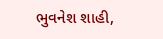ભુવનેશ શાહી,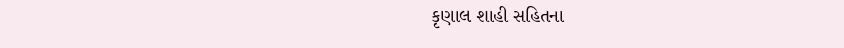કૃણાલ શાહી સહિતના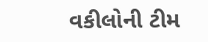વકીલોની ટીમ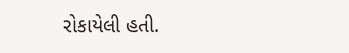રોકાયેલી હતી.